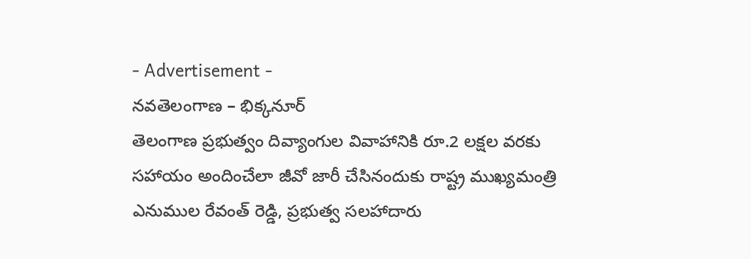- Advertisement -
నవతెలంగాణ – భిక్కనూర్
తెలంగాణ ప్రభుత్వం దివ్యాంగుల వివాహానికి రూ.2 లక్షల వరకు సహాయం అందించేలా జీవో జారీ చేసినందుకు రాష్ట్ర ముఖ్యమంత్రి ఎనుముల రేవంత్ రెడ్డి, ప్రభుత్వ సలహాదారు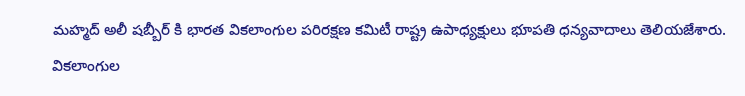మహ్మద్ అలీ షబ్బీర్ కి భారత వికలాంగుల పరిరక్షణ కమిటీ రాష్ట్ర ఉపాధ్యక్షులు భూపతి ధన్యవాదాలు తెలియజేశారు. వికలాంగుల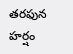తరఫున హర్షం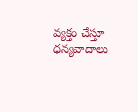వ్యక్తం చేస్తూ ధన్యవాదాలు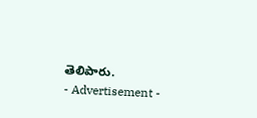తెలిపారు.
- Advertisement -